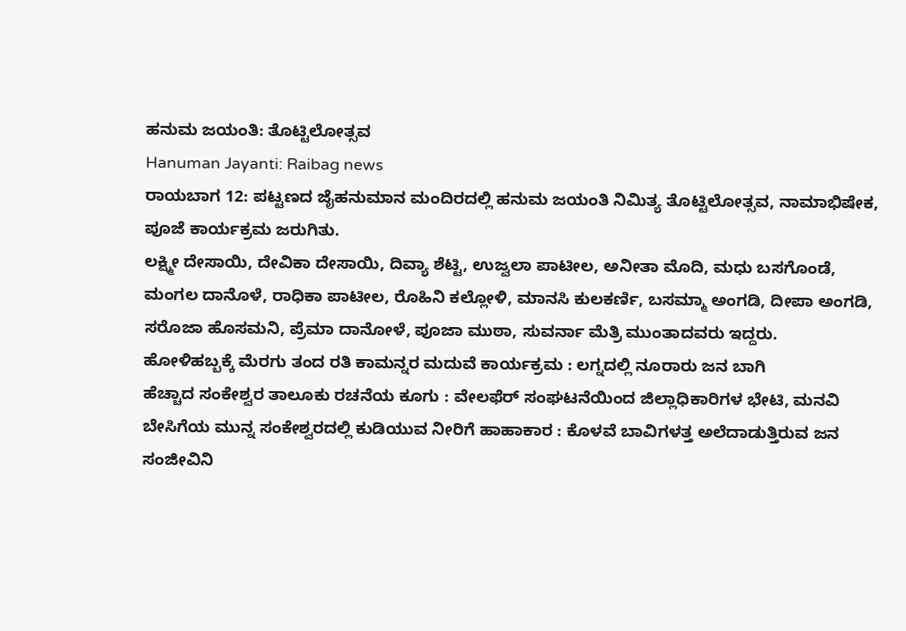ಹನುಮ ಜಯಂತಿ: ತೊಟ್ಟಿಲೋತ್ಸವ
Hanuman Jayanti: Raibag news
ರಾಯಬಾಗ 12: ಪಟ್ಟಣದ ಜೈಹನುಮಾನ ಮಂದಿರದಲ್ಲಿ ಹನುಮ ಜಯಂತಿ ನಿಮಿತ್ಯ ತೊಟ್ಟಿಲೋತ್ಸವ, ನಾಮಾಭಿಷೇಕ, ಪೂಜೆ ಕಾರ್ಯಕ್ರಮ ಜರುಗಿತು.
ಲಕ್ಷ್ಮೀ ದೇಸಾಯಿ, ದೇವಿಕಾ ದೇಸಾಯಿ, ದಿವ್ಯಾ ಶೆಟ್ಟಿ, ಉಜ್ವಲಾ ಪಾಟೀಲ, ಅನೀತಾ ಮೊದಿ, ಮಧು ಬಸಗೊಂಡೆ, ಮಂಗಲ ದಾನೊಳೆ, ರಾಧಿಕಾ ಪಾಟೀಲ, ರೊಹಿನಿ ಕಲ್ಲೋಳಿ, ಮಾನಸಿ ಕುಲಕರ್ಣಿ, ಬಸಮ್ಮಾ ಅಂಗಡಿ, ದೀಪಾ ಅಂಗಡಿ, ಸರೊಜಾ ಹೊಸಮನಿ, ಪ್ರೆಮಾ ದಾನೋಳೆ, ಪೂಜಾ ಮುಠಾ, ಸುವರ್ನಾ ಮೆತ್ರಿ ಮುಂತಾದವರು ಇದ್ದರು.
ಹೋಳಿಹಬ್ಬಕ್ಕೆ ಮೆರಗು ತಂದ ರತಿ ಕಾಮನ್ನರ ಮದುವೆ ಕಾರ್ಯಕ್ರಮ : ಲಗ್ನದಲ್ಲಿ ನೂರಾರು ಜನ ಬಾಗಿ
ಹೆಚ್ಚಾದ ಸಂಕೇಶ್ವರ ತಾಲೂಕು ರಚನೆಯ ಕೂಗು : ವೇಲಫೆರ್ ಸಂಘಟನೆಯಿಂದ ಜಿಲ್ಲಾಧಿಕಾರಿಗಳ ಭೇಟಿ, ಮನವಿ
ಬೇಸಿಗೆಯ ಮುನ್ನ ಸಂಕೇಶ್ವರದಲ್ಲಿ ಕುಡಿಯುವ ನೀರಿಗೆ ಹಾಹಾಕಾರ : ಕೊಳವೆ ಬಾವಿಗಳತ್ತ ಅಲೆದಾಡುತ್ತಿರುವ ಜನ
ಸಂಜೀವಿನಿ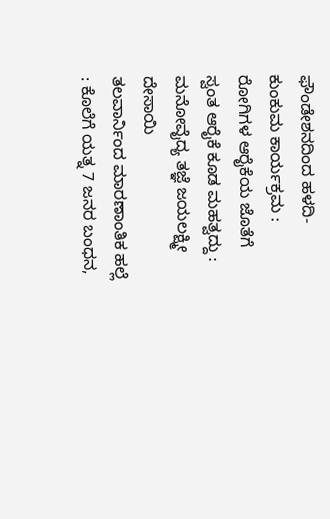ಫೌಂಡೇಶನದಿಂದ ಹಳದಿ-ಕುಂಕುಮ ಕಾರ್ಯಕ್ರಮ : ರೋಗಿಗಳ ಆರೈಕೆಯ ಜೊತೆಗೆ ಸ್ವಂತ ಆರೈಕೆ ಕೂಡ ಮಹತ್ವದ್ದು : ಮನೋವೈದ್ಯ ತಜ್ಞೆ ಜಯಲಕ್ಷ್ಮೀ ದೇಸಾಯಿ
ತಲವಾರ್ನಿಂದ ಮಾರಣಾಂತಿಕ ಹಲ್ಲೆ : ಕೊಲೆಗೆ ಯತ್ನ 7 ಜನರ ಬಂಧನ,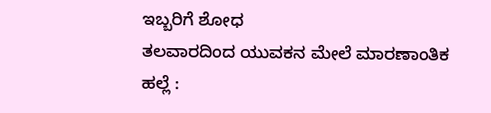ಇಬ್ಬರಿಗೆ ಶೋಧ
ತಲವಾರದಿಂದ ಯುವಕನ ಮೇಲೆ ಮಾರಣಾಂತಿಕ ಹಲ್ಲೆ :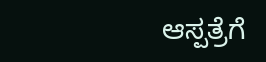ಆಸ್ಪತ್ರೆಗೆ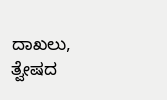ದಾಖಲು, ತ್ವೇಷದ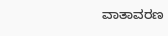ವಾತಾವರಣ